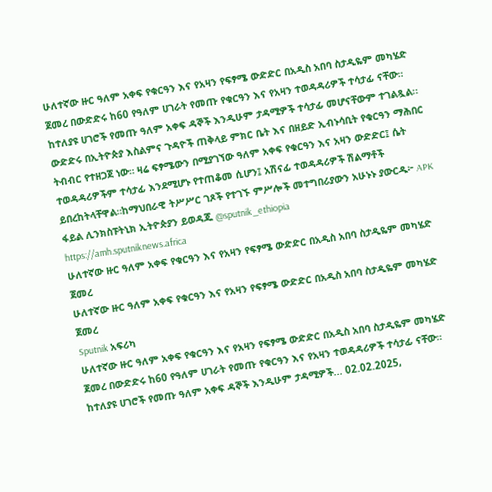ሁለተኛው ዙር ዓለም አቀፍ የቁርዓን እና የአዛን የፍፃሜ ውድድር በአዲስ አበባ ስታዲዬም መካሄድ ጀመረ በውድድሩ ከ60 የዓለም ሀገራት የመጡ የቁርዓን እና የአዛን ተወዳዳሪዎች ተሳታፊ ናቸው። ከተለያዩ ሀገሮች የመጡ ዓለም አቀፍ ዳኞች እንዲሁም ታዳሚዎች ተሳታፊ መሆናቸውም ተገልጿል፡፡ ውድድሩ በኢትዮጵያ እስልምና ጉዳዮች ጠቅላይ ምክር ቤት እና በዘይድ ኢብኑሳቢት የቁርዓን ማሕበር ትብብር የተዘጋጀ ነው። ዛሬ ፍፃሜውን በሚያገኘው ዓለም አቀፍ የቁርዓን እና አዛን ውድድር፤ ሴት ተወዳዳሪዎችም ተሳታፊ እንደሚሆኑ የተጠቆመ ሲሆን፤ አሽናፊ ተወዳዳሪዎች ሽልማቶች ይበረከትላቸዋል።ከማህበራዊ ትሥሥር ገጾች የተገኙ ምሥሎች መተግበሪያውን አሁኑኑ ያውርዱ፦ APK ፋይል ሊንክስፑትኒክ ኢትዮጵያን ይወዳጁ @sputnik_ethiopia
https://amh.sputniknews.africa
ሁለተኛው ዙር ዓለም አቀፍ የቁርዓን እና የአዛን የፍፃሜ ውድድር በአዲስ አበባ ስታዲዬም መካሄድ ጀመረ
ሁለተኛው ዙር ዓለም አቀፍ የቁርዓን እና የአዛን የፍፃሜ ውድድር በአዲስ አበባ ስታዲዬም መካሄድ ጀመረ
Sputnik አፍሪካ
ሁለተኛው ዙር ዓለም አቀፍ የቁርዓን እና የአዛን የፍፃሜ ውድድር በአዲስ አበባ ስታዲዬም መካሄድ ጀመረ በውድድሩ ከ60 የዓለም ሀገራት የመጡ የቁርዓን እና የአዛን ተወዳዳሪዎች ተሳታፊ ናቸው። ከተለያዩ ሀገሮች የመጡ ዓለም አቀፍ ዳኞች እንዲሁም ታዳሚዎች... 02.02.2025,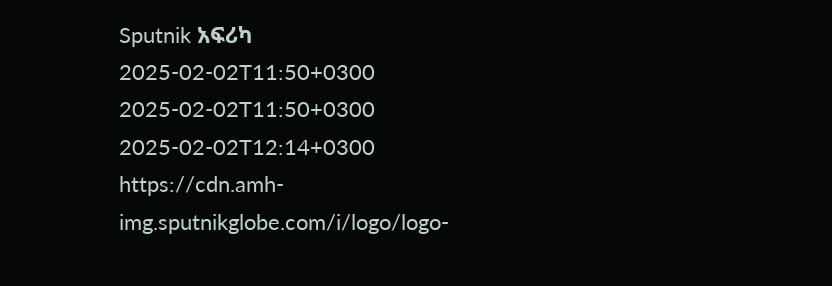Sputnik አፍሪካ
2025-02-02T11:50+0300
2025-02-02T11:50+0300
2025-02-02T12:14+0300
https://cdn.amh-img.sputnikglobe.com/i/logo/logo-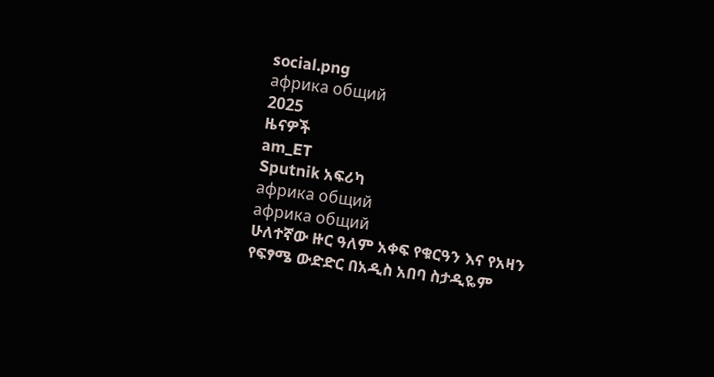social.png
африка общий
2025
ዜናዎች
am_ET
Sputnik አፍሪካ
африка общий
африка общий
ሁለተኛው ዙር ዓለም አቀፍ የቁርዓን እና የአዛን የፍፃሜ ውድድር በአዲስ አበባ ስታዲዬም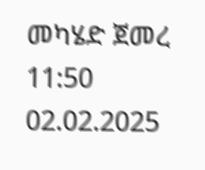መካሄድ ጀመረ
11:50 02.02.2025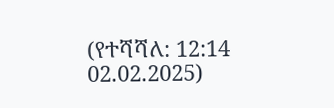(የተሻሻለ: 12:14 02.02.2025)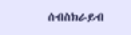ሰብስክራይብ